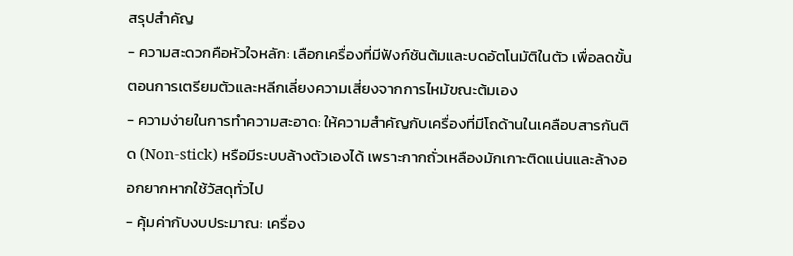สรุปสำคัญ
- ความสะดวกคือหัวใจหลัก: เลือกเครื่องที่มีฟังก์ชันต้มและบดอัตโนมัติในตัว เพื่อลดขั้นตอนการเตรียมตัวและหลีกเลี่ยงความเสี่ยงจากการไหม้ขณะต้มเอง
- ความง่ายในการทำความสะอาด: ให้ความสำคัญกับเครื่องที่มีโถด้านในเคลือบสารกันติด (Non-stick) หรือมีระบบล้างตัวเองได้ เพราะกากถั่วเหลืองมักเกาะติดแน่นและล้างออกยากหากใช้วัสดุทั่วไป
- คุ้มค่ากับงบประมาณ: เครื่อง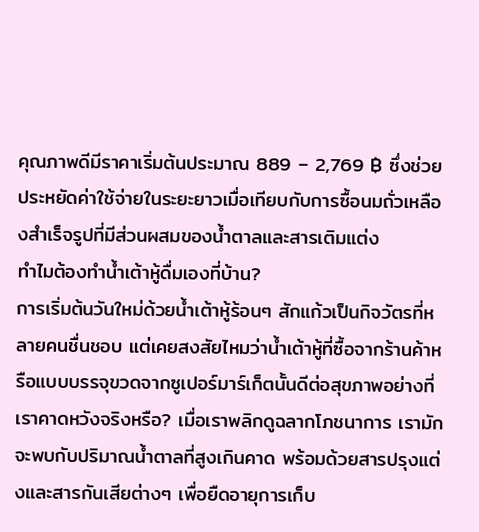คุณภาพดีมีราคาเริ่มต้นประมาณ 889 – 2,769 ฿ ซึ่งช่วยประหยัดค่าใช้จ่ายในระยะยาวเมื่อเทียบกับการซื้อนมถั่วเหลืองสำเร็จรูปที่มีส่วนผสมของน้ำตาลและสารเติมแต่ง
ทำไมต้องทำน้ำเต้าหู้ดื่มเองที่บ้าน?
การเริ่มต้นวันใหม่ด้วยน้ำเต้าหู้ร้อนๆ สักแก้วเป็นกิจวัตรที่หลายคนชื่นชอบ แต่เคยสงสัยไหมว่าน้ำเต้าหู้ที่ซื้อจากร้านค้าหรือแบบบรรจุขวดจากซูเปอร์มาร์เก็ตนั้นดีต่อสุขภาพอย่างที่เราคาดหวังจริงหรือ? เมื่อเราพลิกดูฉลากโภชนาการ เรามักจะพบกับปริมาณน้ำตาลที่สูงเกินคาด พร้อมด้วยสารปรุงแต่งและสารกันเสียต่างๆ เพื่อยืดอายุการเก็บ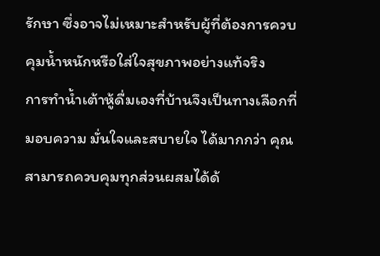รักษา ซึ่งอาจไม่เหมาะสำหรับผู้ที่ต้องการควบคุมน้ำหนักหรือใส่ใจสุขภาพอย่างแท้จริง
การทำน้ำเต้าหู้ดื่มเองที่บ้านจึงเป็นทางเลือกที่มอบความ มั่นใจและสบายใจ ได้มากกว่า คุณสามารถควบคุมทุกส่วนผสมได้ด้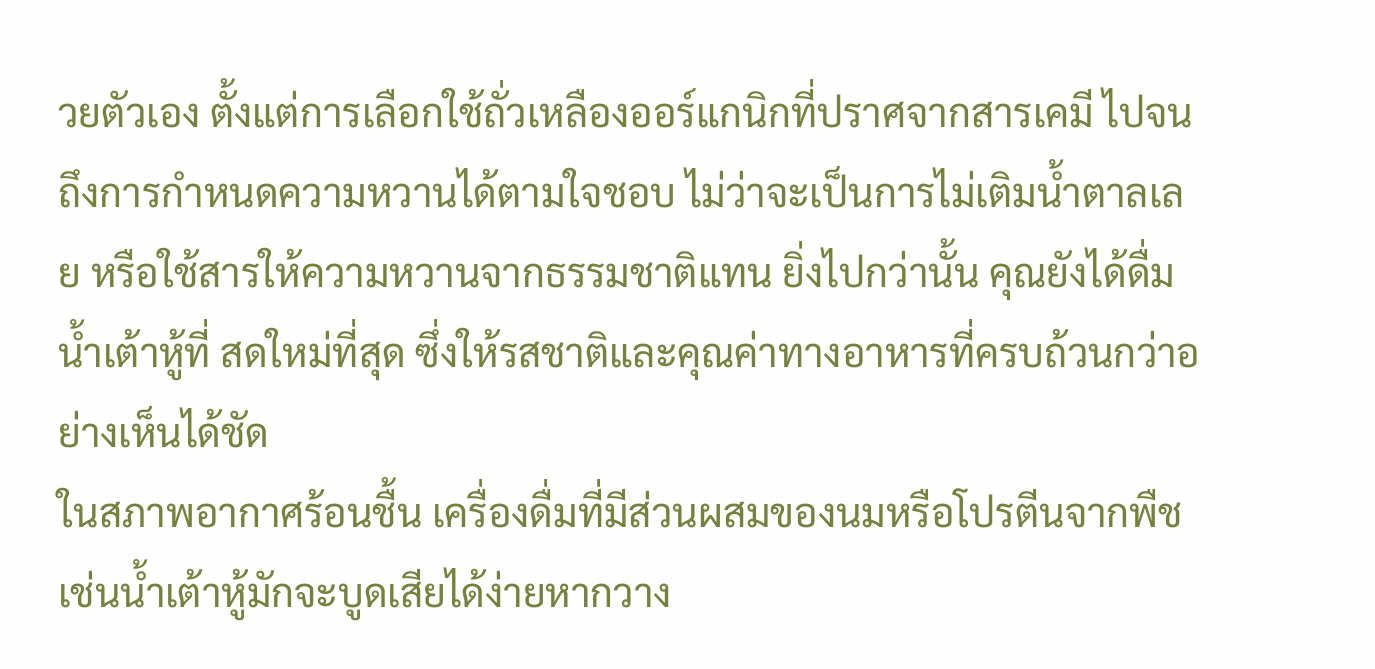วยตัวเอง ตั้งแต่การเลือกใช้ถั่วเหลืองออร์แกนิกที่ปราศจากสารเคมี ไปจนถึงการกำหนดความหวานได้ตามใจชอบ ไม่ว่าจะเป็นการไม่เติมน้ำตาลเลย หรือใช้สารให้ความหวานจากธรรมชาติแทน ยิ่งไปกว่านั้น คุณยังได้ดื่มน้ำเต้าหู้ที่ สดใหม่ที่สุด ซึ่งให้รสชาติและคุณค่าทางอาหารที่ครบถ้วนกว่าอย่างเห็นได้ชัด
ในสภาพอากาศร้อนชื้น เครื่องดื่มที่มีส่วนผสมของนมหรือโปรตีนจากพืชเช่นน้ำเต้าหู้มักจะบูดเสียได้ง่ายหากวาง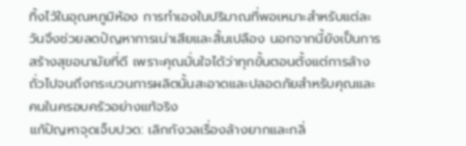ทิ้งไว้ในอุณหภูมิห้อง การทำเองในปริมาณที่พอเหมาะสำหรับแต่ละวันจึงช่วยลดปัญหาการเน่าเสียและสิ้นเปลือง นอกจากนี้ยังเป็นการสร้างสุขอนามัยที่ดี เพราะคุณมั่นใจได้ว่าทุกขั้นตอนตั้งแต่การล้างถั่วไปจนถึงกระบวนการผลิตนั้นสะอาดและปลอดภัยสำหรับคุณและคนในครอบครัวอย่างแท้จริง
แก้ปัญหาจุดเจ็บปวด: เลิกกังวลเรื่องล้างยากและกลิ่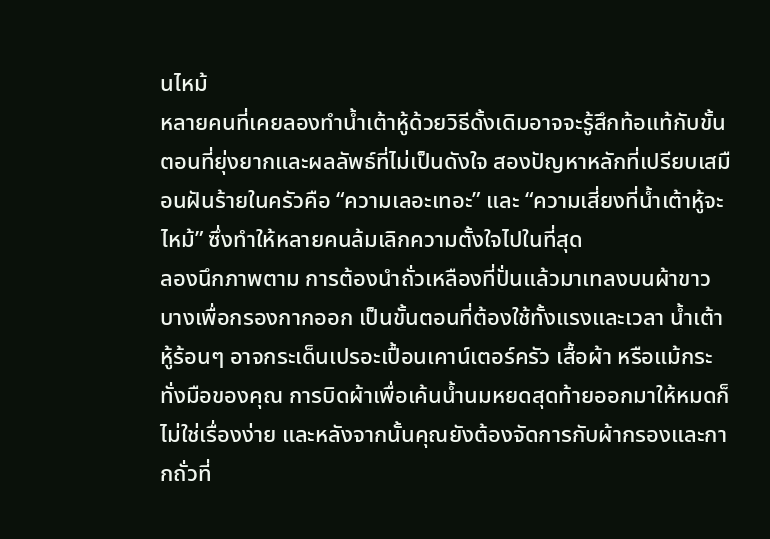นไหม้
หลายคนที่เคยลองทำน้ำเต้าหู้ด้วยวิธีดั้งเดิมอาจจะรู้สึกท้อแท้กับขั้นตอนที่ยุ่งยากและผลลัพธ์ที่ไม่เป็นดังใจ สองปัญหาหลักที่เปรียบเสมือนฝันร้ายในครัวคือ “ความเลอะเทอะ” และ “ความเสี่ยงที่น้ำเต้าหู้จะไหม้” ซึ่งทำให้หลายคนล้มเลิกความตั้งใจไปในที่สุด
ลองนึกภาพตาม การต้องนำถั่วเหลืองที่ปั่นแล้วมาเทลงบนผ้าขาวบางเพื่อกรองกากออก เป็นขั้นตอนที่ต้องใช้ทั้งแรงและเวลา น้ำเต้าหู้ร้อนๆ อาจกระเด็นเปรอะเปื้อนเคาน์เตอร์ครัว เสื้อผ้า หรือแม้กระทั่งมือของคุณ การบิดผ้าเพื่อเค้นน้ำนมหยดสุดท้ายออกมาให้หมดก็ไม่ใช่เรื่องง่าย และหลังจากนั้นคุณยังต้องจัดการกับผ้ากรองและกากถั่วที่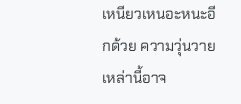เหนียวเหนอะหนะอีกด้วย ความวุ่นวายเหล่านี้อาจ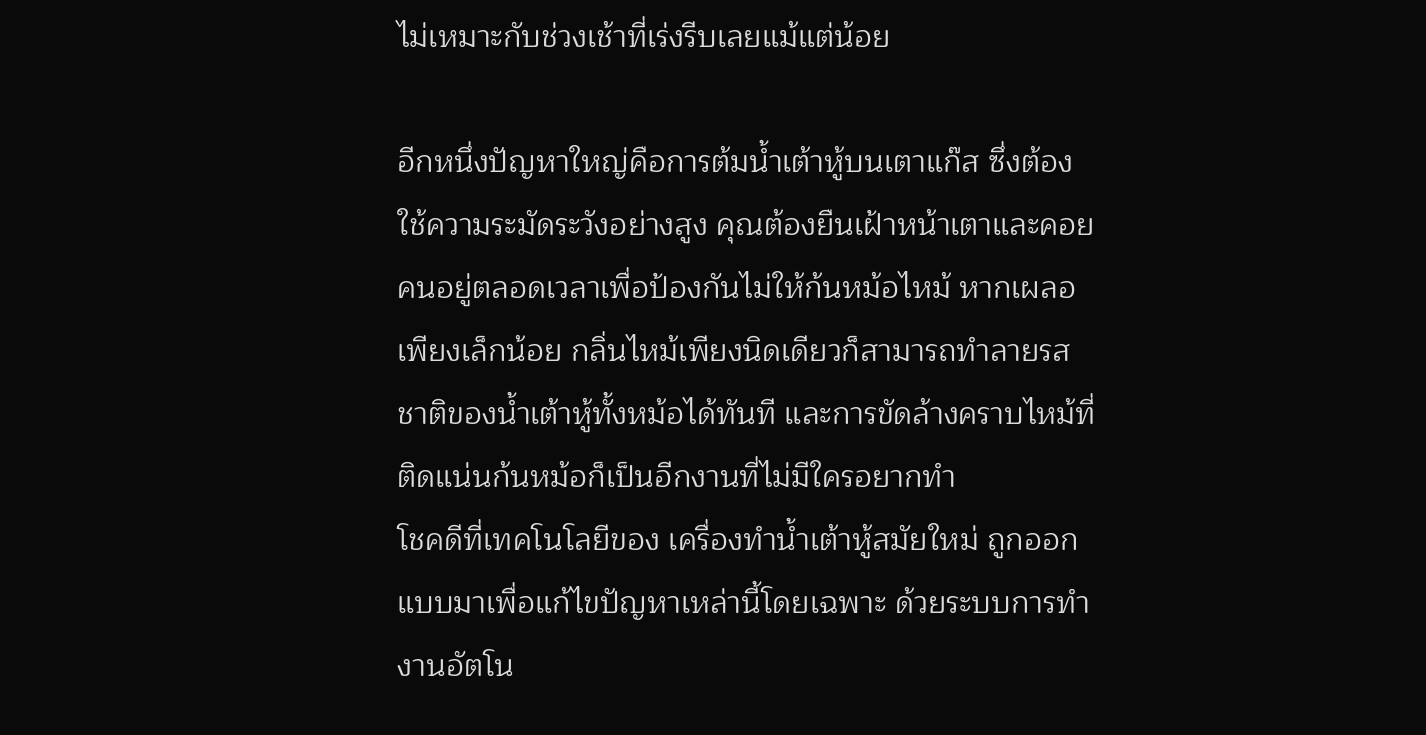ไม่เหมาะกับช่วงเช้าที่เร่งรีบเลยแม้แต่น้อย

อีกหนึ่งปัญหาใหญ่คือการต้มน้ำเต้าหู้บนเตาแก๊ส ซึ่งต้องใช้ความระมัดระวังอย่างสูง คุณต้องยืนเฝ้าหน้าเตาและคอยคนอยู่ตลอดเวลาเพื่อป้องกันไม่ให้ก้นหม้อไหม้ หากเผลอเพียงเล็กน้อย กลิ่นไหม้เพียงนิดเดียวก็สามารถทำลายรสชาติของน้ำเต้าหู้ทั้งหม้อได้ทันที และการขัดล้างคราบไหม้ที่ติดแน่นก้นหม้อก็เป็นอีกงานที่ไม่มีใครอยากทำ
โชคดีที่เทคโนโลยีของ เครื่องทำน้ำเต้าหู้สมัยใหม่ ถูกออกแบบมาเพื่อแก้ไขปัญหาเหล่านี้โดยเฉพาะ ด้วยระบบการทำงานอัตโน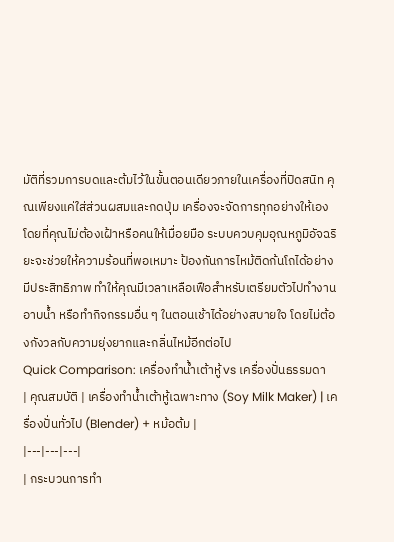มัติที่รวมการบดและต้มไว้ในขั้นตอนเดียวภายในเครื่องที่ปิดสนิท คุณเพียงแค่ใส่ส่วนผสมและกดปุ่ม เครื่องจะจัดการทุกอย่างให้เองโดยที่คุณไม่ต้องเฝ้าหรือคนให้เมื่อยมือ ระบบควบคุมอุณหภูมิอัจฉริยะจะช่วยให้ความร้อนที่พอเหมาะ ป้องกันการไหม้ติดก้นโถได้อย่างมีประสิทธิภาพ ทำให้คุณมีเวลาเหลือเฟือสำหรับเตรียมตัวไปทำงาน อาบน้ำ หรือทำกิจกรรมอื่น ๆ ในตอนเช้าได้อย่างสบายใจ โดยไม่ต้องกังวลกับความยุ่งยากและกลิ่นไหม้อีกต่อไป
Quick Comparison: เครื่องทำน้ำเต้าหู้ vs เครื่องปั่นธรรมดา
| คุณสมบัติ | เครื่องทำน้ำเต้าหู้เฉพาะทาง (Soy Milk Maker) | เครื่องปั่นทั่วไป (Blender) + หม้อต้ม |
|---|---|---|
| กระบวนการทำ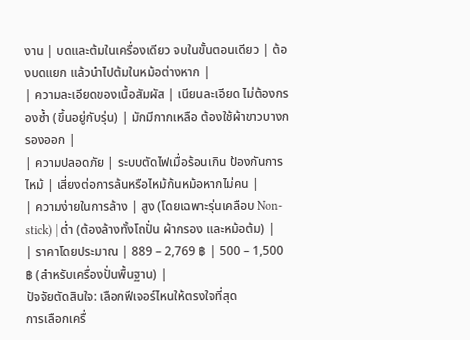งาน | บดและต้มในเครื่องเดียว จบในขั้นตอนเดียว | ต้องบดแยก แล้วนำไปต้มในหม้อต่างหาก |
| ความละเอียดของเนื้อสัมผัส | เนียนละเอียด ไม่ต้องกรองซ้ำ (ขึ้นอยู่กับรุ่น) | มักมีกากเหลือ ต้องใช้ผ้าขาวบางกรองออก |
| ความปลอดภัย | ระบบตัดไฟเมื่อร้อนเกิน ป้องกันการไหม้ | เสี่ยงต่อการล้นหรือไหม้ก้นหม้อหากไม่คน |
| ความง่ายในการล้าง | สูง (โดยเฉพาะรุ่นเคลือบ Non-stick) | ต่ำ (ต้องล้างทั้งโถปั่น ผ้ากรอง และหม้อต้ม) |
| ราคาโดยประมาณ | 889 – 2,769 ฿ | 500 – 1,500 ฿ (สำหรับเครื่องปั่นพื้นฐาน) |
ปัจจัยตัดสินใจ: เลือกฟีเจอร์ไหนให้ตรงใจที่สุด
การเลือกเครื่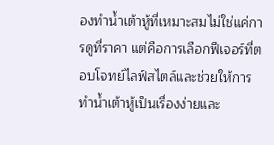องทำน้ำเต้าหู้ที่เหมาะสมไม่ใช่แค่การดูที่ราคา แต่คือการเลือกฟีเจอร์ที่ตอบโจทย์ไลฟ์สไตล์และช่วยให้การทำน้ำเต้าหู้เป็นเรื่องง่ายและ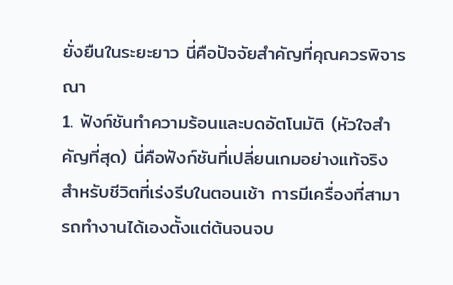ยั่งยืนในระยะยาว นี่คือปัจจัยสำคัญที่คุณควรพิจารณา
1. ฟังก์ชันทำความร้อนและบดอัตโนมัติ (หัวใจสำคัญที่สุด) นี่คือฟังก์ชันที่เปลี่ยนเกมอย่างแท้จริง สำหรับชีวิตที่เร่งรีบในตอนเช้า การมีเครื่องที่สามารถทำงานได้เองตั้งแต่ต้นจนจบ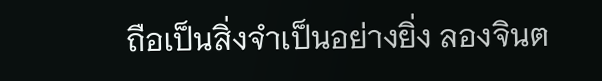ถือเป็นสิ่งจำเป็นอย่างยิ่ง ลองจินต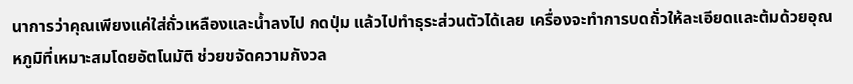นาการว่าคุณเพียงแค่ใส่ถั่วเหลืองและน้ำลงไป กดปุ่ม แล้วไปทำธุระส่วนตัวได้เลย เครื่องจะทำการบดถั่วให้ละเอียดและต้มด้วยอุณหภูมิที่เหมาะสมโดยอัตโนมัติ ช่วยขจัดความกังวล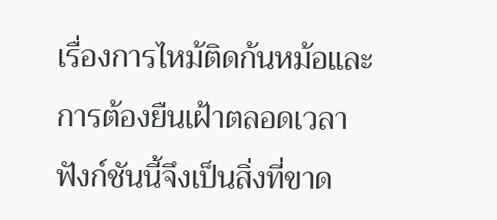เรื่องการไหม้ติดก้นหม้อและการต้องยืนเฝ้าตลอดเวลา ฟังก์ชันนี้จึงเป็นสิ่งที่ขาด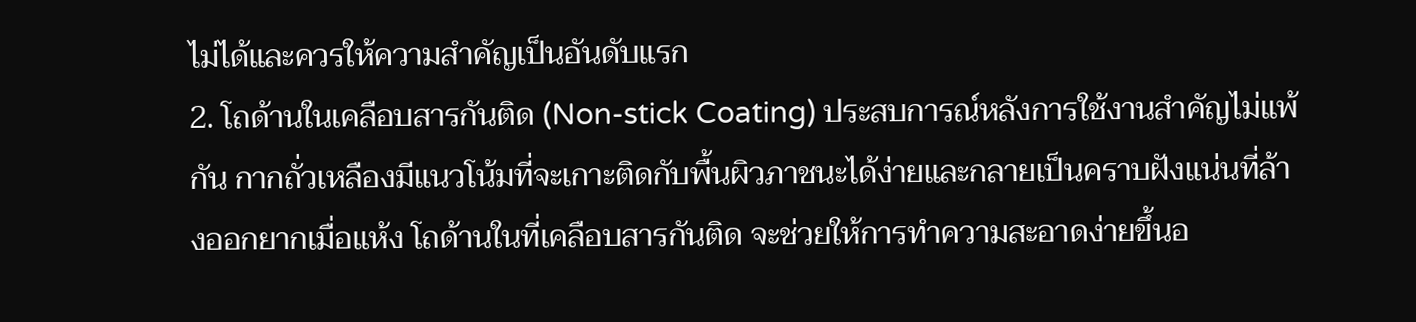ไม่ได้และควรให้ความสำคัญเป็นอันดับแรก
2. โถด้านในเคลือบสารกันติด (Non-stick Coating) ประสบการณ์หลังการใช้งานสำคัญไม่แพ้กัน กากถั่วเหลืองมีแนวโน้มที่จะเกาะติดกับพื้นผิวภาชนะได้ง่ายและกลายเป็นคราบฝังแน่นที่ล้างออกยากเมื่อแห้ง โถด้านในที่เคลือบสารกันติด จะช่วยให้การทำความสะอาดง่ายขึ้นอ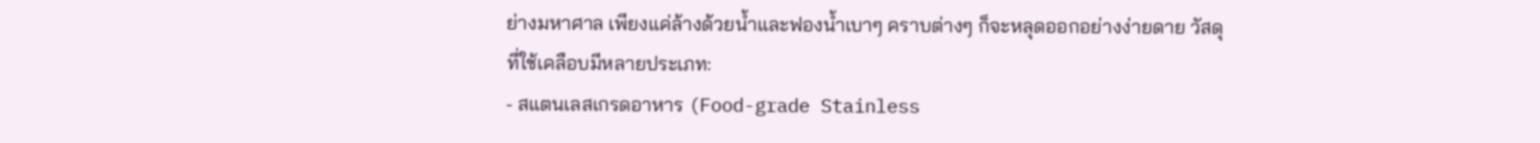ย่างมหาศาล เพียงแค่ล้างด้วยน้ำและฟองน้ำเบาๆ คราบต่างๆ ก็จะหลุดออกอย่างง่ายดาย วัสดุที่ใช้เคลือบมีหลายประเภท:
- สแตนเลสเกรดอาหาร (Food-grade Stainless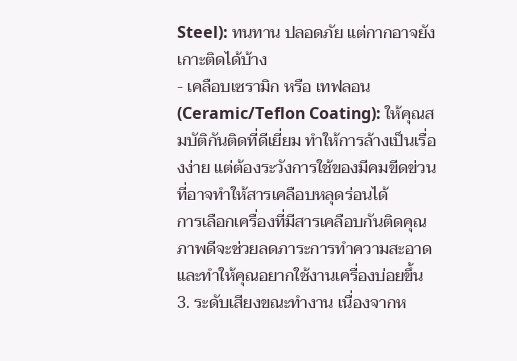Steel): ทนทาน ปลอดภัย แต่กากอาจยังเกาะติดได้บ้าง
- เคลือบเซรามิก หรือ เทฟลอน (Ceramic/Teflon Coating): ให้คุณสมบัติกันติดที่ดีเยี่ยม ทำให้การล้างเป็นเรื่องง่าย แต่ต้องระวังการใช้ของมีคมขีดข่วนที่อาจทำให้สารเคลือบหลุดร่อนได้
การเลือกเครื่องที่มีสารเคลือบกันติดคุณภาพดีจะช่วยลดภาระการทำความสะอาดและทำให้คุณอยากใช้งานเครื่องบ่อยขึ้น
3. ระดับเสียงขณะทำงาน เนื่องจากห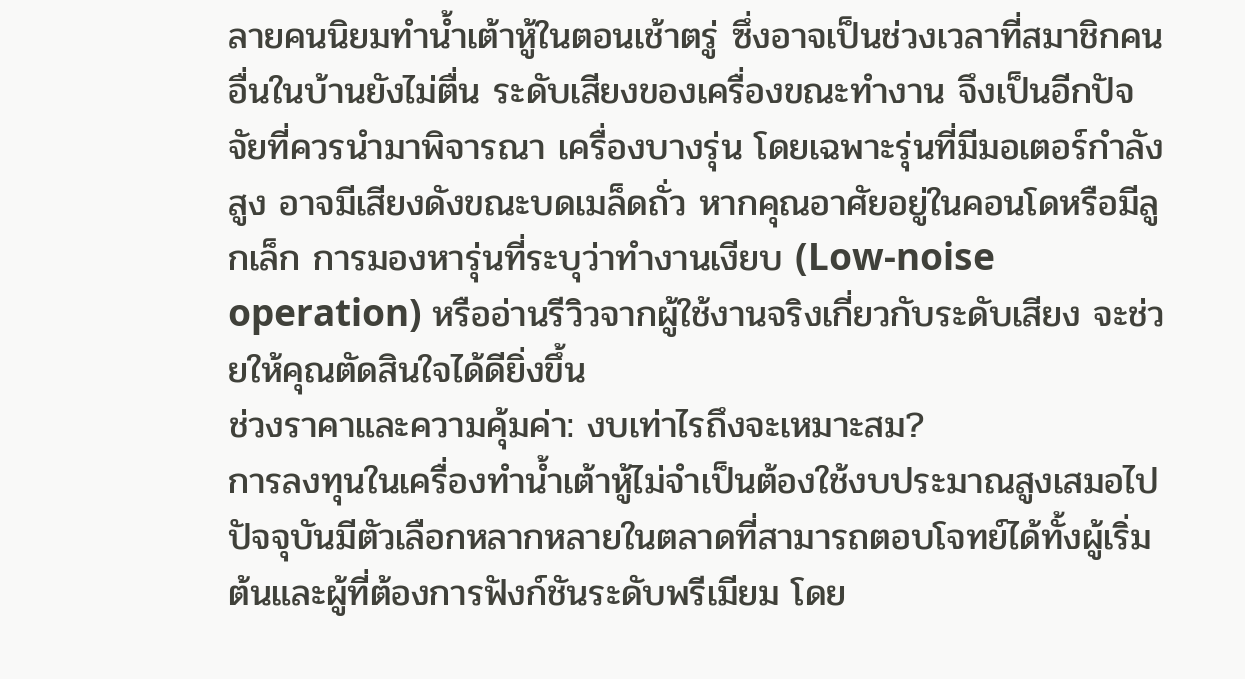ลายคนนิยมทำน้ำเต้าหู้ในตอนเช้าตรู่ ซึ่งอาจเป็นช่วงเวลาที่สมาชิกคนอื่นในบ้านยังไม่ตื่น ระดับเสียงของเครื่องขณะทำงาน จึงเป็นอีกปัจจัยที่ควรนำมาพิจารณา เครื่องบางรุ่น โดยเฉพาะรุ่นที่มีมอเตอร์กำลังสูง อาจมีเสียงดังขณะบดเมล็ดถั่ว หากคุณอาศัยอยู่ในคอนโดหรือมีลูกเล็ก การมองหารุ่นที่ระบุว่าทำงานเงียบ (Low-noise operation) หรืออ่านรีวิวจากผู้ใช้งานจริงเกี่ยวกับระดับเสียง จะช่วยให้คุณตัดสินใจได้ดียิ่งขึ้น
ช่วงราคาและความคุ้มค่า: งบเท่าไรถึงจะเหมาะสม?
การลงทุนในเครื่องทำน้ำเต้าหู้ไม่จำเป็นต้องใช้งบประมาณสูงเสมอไป ปัจจุบันมีตัวเลือกหลากหลายในตลาดที่สามารถตอบโจทย์ได้ทั้งผู้เริ่มต้นและผู้ที่ต้องการฟังก์ชันระดับพรีเมียม โดย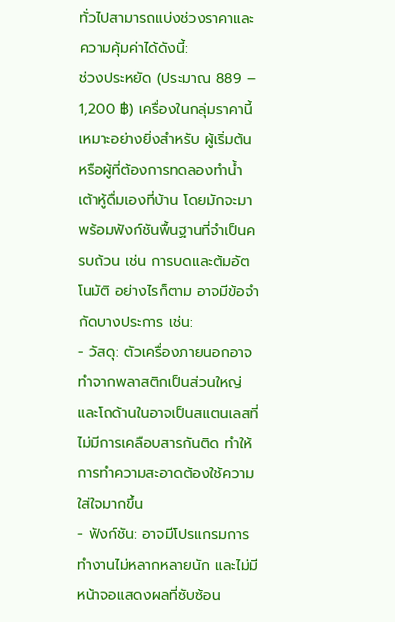ทั่วไปสามารถแบ่งช่วงราคาและความคุ้มค่าได้ดังนี้:
ช่วงประหยัด (ประมาณ 889 – 1,200 ฿) เครื่องในกลุ่มราคานี้เหมาะอย่างยิ่งสำหรับ ผู้เริ่มต้น หรือผู้ที่ต้องการทดลองทำน้ำเต้าหู้ดื่มเองที่บ้าน โดยมักจะมาพร้อมฟังก์ชันพื้นฐานที่จำเป็นครบถ้วน เช่น การบดและต้มอัตโนมัติ อย่างไรก็ตาม อาจมีข้อจำกัดบางประการ เช่น:
- วัสดุ: ตัวเครื่องภายนอกอาจทำจากพลาสติกเป็นส่วนใหญ่ และโถด้านในอาจเป็นสแตนเลสที่ไม่มีการเคลือบสารกันติด ทำให้การทำความสะอาดต้องใช้ความใส่ใจมากขึ้น
- ฟังก์ชัน: อาจมีโปรแกรมการทำงานไม่หลากหลายนัก และไม่มีหน้าจอแสดงผลที่ซับซ้อน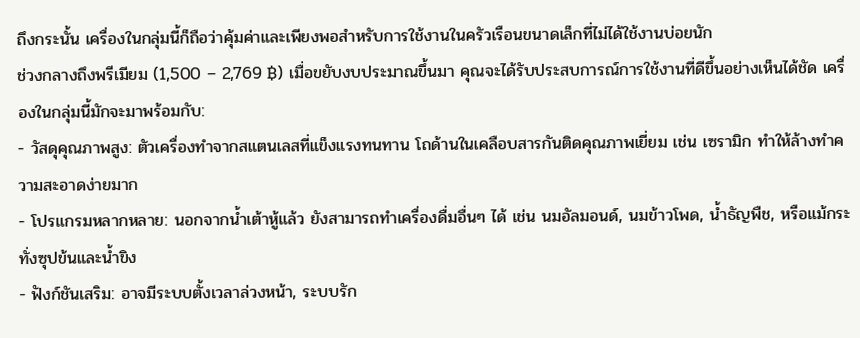ถึงกระนั้น เครื่องในกลุ่มนี้ก็ถือว่าคุ้มค่าและเพียงพอสำหรับการใช้งานในครัวเรือนขนาดเล็กที่ไม่ได้ใช้งานบ่อยนัก
ช่วงกลางถึงพรีเมียม (1,500 – 2,769 ฿) เมื่อขยับงบประมาณขึ้นมา คุณจะได้รับประสบการณ์การใช้งานที่ดีขึ้นอย่างเห็นได้ชัด เครื่องในกลุ่มนี้มักจะมาพร้อมกับ:
- วัสดุคุณภาพสูง: ตัวเครื่องทำจากสแตนเลสที่แข็งแรงทนทาน โถด้านในเคลือบสารกันติดคุณภาพเยี่ยม เช่น เซรามิก ทำให้ล้างทำความสะอาดง่ายมาก
- โปรแกรมหลากหลาย: นอกจากน้ำเต้าหู้แล้ว ยังสามารถทำเครื่องดื่มอื่นๆ ได้ เช่น นมอัลมอนด์, นมข้าวโพด, น้ำธัญพืช, หรือแม้กระทั่งซุปข้นและน้ำขิง
- ฟังก์ชันเสริม: อาจมีระบบตั้งเวลาล่วงหน้า, ระบบรัก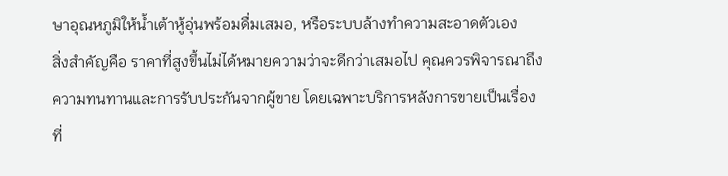ษาอุณหภูมิให้น้ำเต้าหู้อุ่นพร้อมดื่มเสมอ, หรือระบบล้างทำความสะอาดตัวเอง
สิ่งสำคัญคือ ราคาที่สูงขึ้นไม่ได้หมายความว่าจะดีกว่าเสมอไป คุณควรพิจารณาถึงความทนทานและการรับประกันจากผู้ขาย โดยเฉพาะบริการหลังการขายเป็นเรื่องที่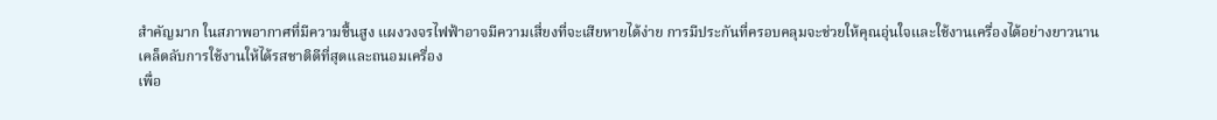สำคัญมาก ในสภาพอากาศที่มีความชื้นสูง แผงวงจรไฟฟ้าอาจมีความเสี่ยงที่จะเสียหายได้ง่าย การมีประกันที่ครอบคลุมจะช่วยให้คุณอุ่นใจและใช้งานเครื่องได้อย่างยาวนาน
เคล็ดลับการใช้งานให้ได้รสชาติดีที่สุดและถนอมเครื่อง
เพื่อ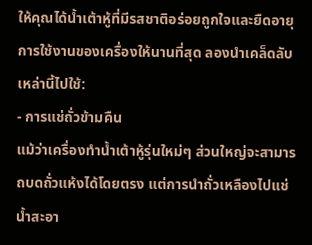ให้คุณได้น้ำเต้าหู้ที่มีรสชาติอร่อยถูกใจและยืดอายุการใช้งานของเครื่องให้นานที่สุด ลองนำเคล็ดลับเหล่านี้ไปใช้:
- การแช่ถั่วข้ามคืน
แม้ว่าเครื่องทำน้ำเต้าหู้รุ่นใหม่ๆ ส่วนใหญ่จะสามารถบดถั่วแห้งได้โดยตรง แต่การนำถั่วเหลืองไปแช่น้ำสะอา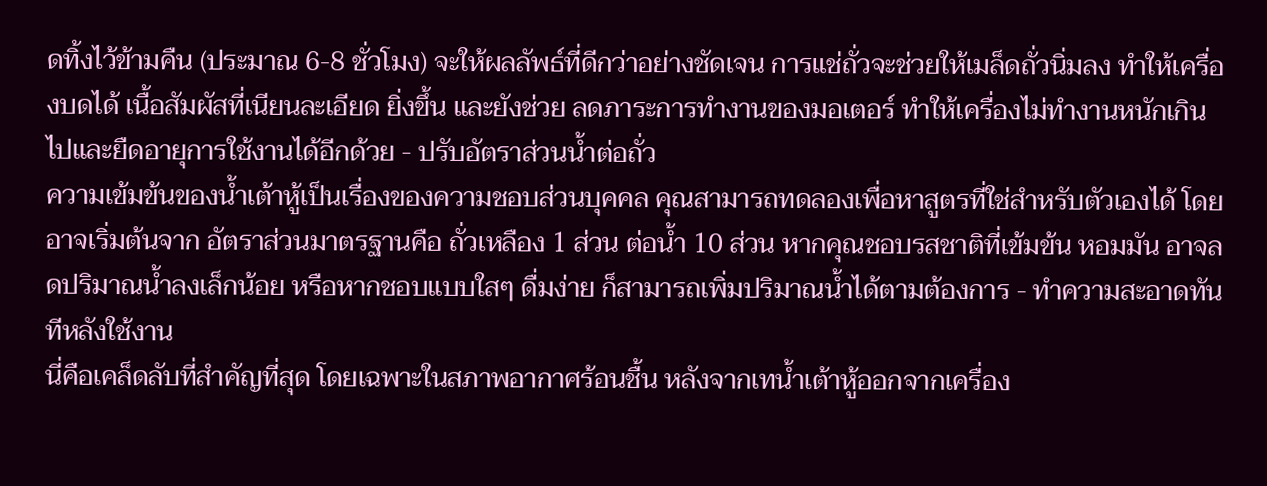ดทิ้งไว้ข้ามคืน (ประมาณ 6-8 ชั่วโมง) จะให้ผลลัพธ์ที่ดีกว่าอย่างชัดเจน การแช่ถั่วจะช่วยให้เมล็ดถั่วนิ่มลง ทำให้เครื่องบดได้ เนื้อสัมผัสที่เนียนละเอียด ยิ่งขึ้น และยังช่วย ลดภาระการทำงานของมอเตอร์ ทำให้เครื่องไม่ทำงานหนักเกินไปและยืดอายุการใช้งานได้อีกด้วย - ปรับอัตราส่วนน้ำต่อถั่ว
ความเข้มข้นของน้ำเต้าหู้เป็นเรื่องของความชอบส่วนบุคคล คุณสามารถทดลองเพื่อหาสูตรที่ใช่สำหรับตัวเองได้ โดยอาจเริ่มต้นจาก อัตราส่วนมาตรฐานคือ ถั่วเหลือง 1 ส่วน ต่อน้ำ 10 ส่วน หากคุณชอบรสชาติที่เข้มข้น หอมมัน อาจลดปริมาณน้ำลงเล็กน้อย หรือหากชอบแบบใสๆ ดื่มง่าย ก็สามารถเพิ่มปริมาณน้ำได้ตามต้องการ - ทำความสะอาดทันทีหลังใช้งาน
นี่คือเคล็ดลับที่สำคัญที่สุด โดยเฉพาะในสภาพอากาศร้อนชื้น หลังจากเทน้ำเต้าหู้ออกจากเครื่อง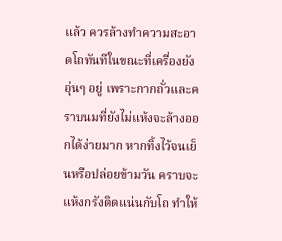แล้ว ควรล้างทำความสะอาดโถทันทีในขณะที่เครื่องยังอุ่นๆ อยู่ เพราะกากถั่วและคราบนมที่ยังไม่แห้งจะล้างออกได้ง่ายมาก หากทิ้งไว้จนเย็นหรือปล่อยข้ามวัน คราบจะแห้งกรังติดแน่นกับโถ ทำให้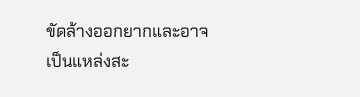ขัดล้างออกยากและอาจเป็นแหล่งสะ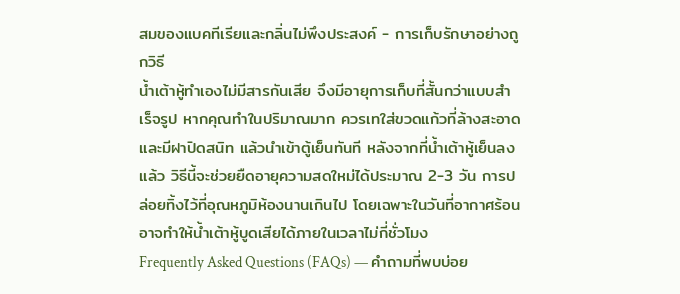สมของแบคทีเรียและกลิ่นไม่พึงประสงค์ - การเก็บรักษาอย่างถูกวิธี
น้ำเต้าหู้ทำเองไม่มีสารกันเสีย จึงมีอายุการเก็บที่สั้นกว่าแบบสำเร็จรูป หากคุณทำในปริมาณมาก ควรเทใส่ขวดแก้วที่ล้างสะอาดและมีฝาปิดสนิท แล้วนำเข้าตู้เย็นทันที หลังจากที่น้ำเต้าหู้เย็นลงแล้ว วิธีนี้จะช่วยยืดอายุความสดใหม่ได้ประมาณ 2-3 วัน การปล่อยทิ้งไว้ที่อุณหภูมิห้องนานเกินไป โดยเฉพาะในวันที่อากาศร้อน อาจทำให้น้ำเต้าหู้บูดเสียได้ภายในเวลาไม่กี่ชั่วโมง
Frequently Asked Questions (FAQs) — คำถามที่พบบ่อย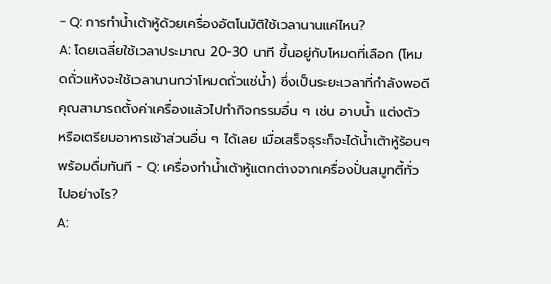- Q: การทำน้ำเต้าหู้ด้วยเครื่องอัตโนมัติใช้เวลานานแค่ไหน?
A: โดยเฉลี่ยใช้เวลาประมาณ 20-30 นาที ขึ้นอยู่กับโหมดที่เลือก (โหมดถั่วแห้งจะใช้เวลานานกว่าโหมดถั่วแช่น้ำ) ซึ่งเป็นระยะเวลาที่กำลังพอดี คุณสามารถตั้งค่าเครื่องแล้วไปทำกิจกรรมอื่น ๆ เช่น อาบน้ำ แต่งตัว หรือเตรียมอาหารเช้าส่วนอื่น ๆ ได้เลย เมื่อเสร็จธุระก็จะได้น้ำเต้าหู้ร้อนๆ พร้อมดื่มทันที - Q: เครื่องทำน้ำเต้าหู้แตกต่างจากเครื่องปั่นสมูทตี้ทั่วไปอย่างไร?
A: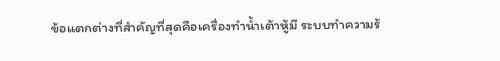ข้อแตกต่างที่สำคัญที่สุดคือเครื่องทำน้ำเต้าหู้มี ระบบทำความร้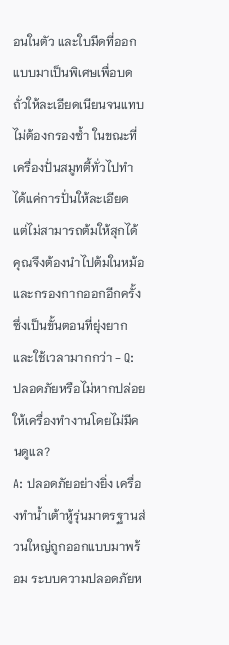อนในตัว และใบมีดที่ออกแบบมาเป็นพิเศษเพื่อบดถั่วให้ละเอียดเนียนจนแทบไม่ต้องกรองซ้ำ ในขณะที่เครื่องปั่นสมูทตี้ทั่วไปทำได้แค่การปั่นให้ละเอียด แต่ไม่สามารถต้มให้สุกได้ คุณจึงต้องนำไปต้มในหม้อและกรองกากออกอีกครั้ง ซึ่งเป็นขั้นตอนที่ยุ่งยากและใช้เวลามากกว่า - Q: ปลอดภัยหรือไม่หากปล่อยให้เครื่องทำงานโดยไม่มีคนดูแล?
A: ปลอดภัยอย่างยิ่ง เครื่องทำน้ำเต้าหู้รุ่นมาตรฐานส่วนใหญ่ถูกออกแบบมาพร้อม ระบบความปลอดภัยห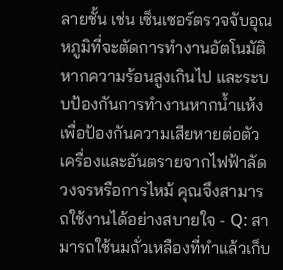ลายชั้น เช่น เซ็นเซอร์ตรวจจับอุณหภูมิที่จะตัดการทำงานอัตโนมัติหากความร้อนสูงเกินไป และระบบป้องกันการทำงานหากน้ำแห้ง เพื่อป้องกันความเสียหายต่อตัวเครื่องและอันตรายจากไฟฟ้าลัดวงจรหรือการไหม้ คุณจึงสามารถใช้งานได้อย่างสบายใจ - Q: สามารถใช้นมถั่วเหลืองที่ทำแล้วเก็บ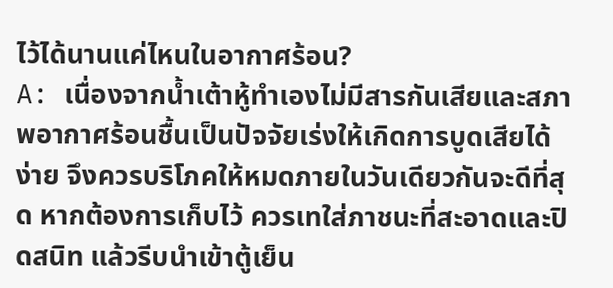ไว้ได้นานแค่ไหนในอากาศร้อน?
A: เนื่องจากน้ำเต้าหู้ทำเองไม่มีสารกันเสียและสภาพอากาศร้อนชื้นเป็นปัจจัยเร่งให้เกิดการบูดเสียได้ง่าย จึงควรบริโภคให้หมดภายในวันเดียวกันจะดีที่สุด หากต้องการเก็บไว้ ควรเทใส่ภาชนะที่สะอาดและปิดสนิท แล้วรีบนำเข้าตู้เย็น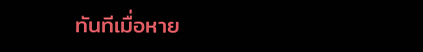ทันทีเมื่อหาย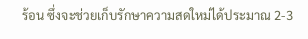ร้อน ซึ่งจะช่วยเก็บรักษาความสดใหม่ได้ประมาณ 2-3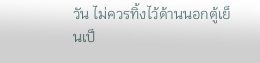วัน ไม่ควรทิ้งไว้ด้านนอกตู้เย็นเป็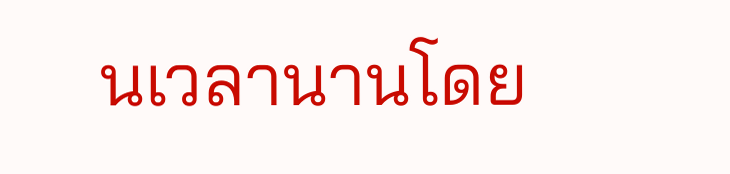นเวลานานโดย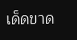เด็ดขาด